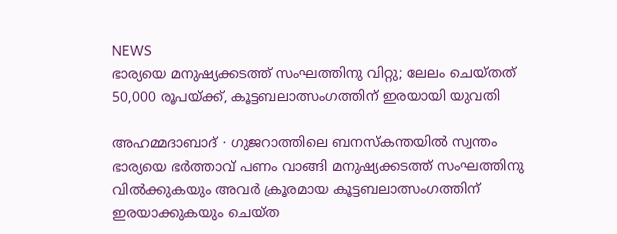NEWS
ഭാര്യയെ മനുഷ്യക്കടത്ത് സംഘത്തിനു വിറ്റു; ലേലം ചെയ്തത് 50,000 രൂപയ്ക്ക്, കൂട്ടബലാത്സംഗത്തിന് ഇരയായി യുവതി

അഹമ്മദാബാദ് ∙ ഗുജറാത്തിലെ ബനസ്കന്തയിൽ സ്വന്തം ഭാര്യയെ ഭർത്താവ് പണം വാങ്ങി മനുഷ്യക്കടത്ത് സംഘത്തിനു വിൽക്കുകയും അവർ ക്രൂരമായ കൂട്ടബലാത്സംഗത്തിന് ഇരയാക്കുകയും ചെയ്ത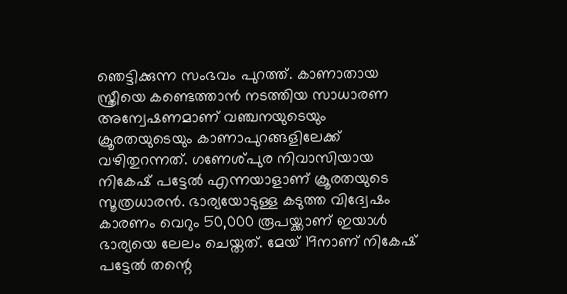ഞെട്ടിക്കുന്ന സംഭവം പുറത്ത്. കാണാതായ സ്ത്രീയെ കണ്ടെത്താൻ നടത്തിയ സാധാരണ അന്വേഷണമാണ് വഞ്ചനയുടെയും ക്രൂരതയുടെയും കാണാപുറങ്ങളിലേക്ക് വഴിതുറന്നത്. ഗണേശ്പുര നിവാസിയായ നികേഷ് പട്ടേൽ എന്നയാളാണ് ക്രൂരതയുടെ സൂത്രധാരൻ. ഭാര്യയോടുള്ള കടുത്ത വിദ്വേഷം കാരണം വെറും 50,000 രൂപയ്ക്കാണ് ഇയാൾ ഭാര്യയെ ലേലം ചെയ്തത്. മേയ് 19നാണ് നികേഷ് പട്ടേൽ തന്റെ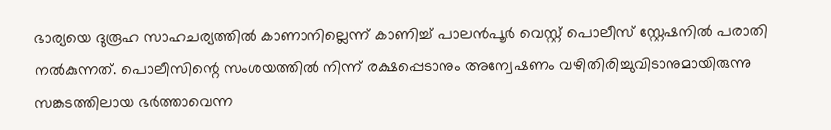ഭാര്യയെ ദുരൂഹ സാഹചര്യത്തിൽ കാണാനില്ലെന്ന് കാണിച്ച് പാലൻപൂർ വെസ്റ്റ് പൊലീസ് സ്റ്റേഷനിൽ പരാതി നൽകുന്നത്. പൊലീസിന്റെ സംശയത്തിൽ നിന്ന് രക്ഷപ്പെടാനും അന്വേഷണം വഴിതിരിച്ചുവിടാനുമായിരുന്നു സങ്കടത്തിലായ ഭർത്താവെന്ന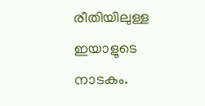രീതിയിലുള്ള ഇയാളുടെ നാടകം.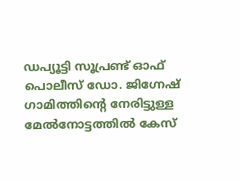ഡപ്യൂട്ടി സൂപ്രണ്ട് ഓഫ് പൊലീസ് ഡോ. ജിഗ്നേഷ് ഗാമിത്തിന്റെ നേരിട്ടുള്ള മേൽനോട്ടത്തിൽ കേസ്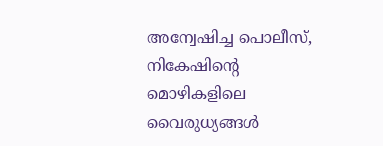അന്വേഷിച്ച പൊലീസ്, നികേഷിന്റെ മൊഴികളിലെ വൈരുധ്യങ്ങൾ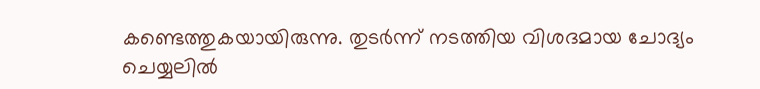കണ്ടെത്തുകയായിരുന്നു. തുടർന്ന് നടത്തിയ വിശദമായ ചോദ്യം ചെയ്യലിൽ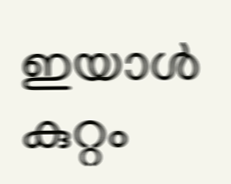ഇയാൾ കുറ്റം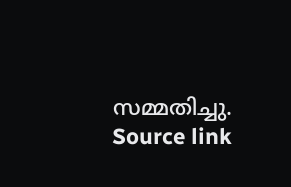സമ്മതിച്ചു.
Source link